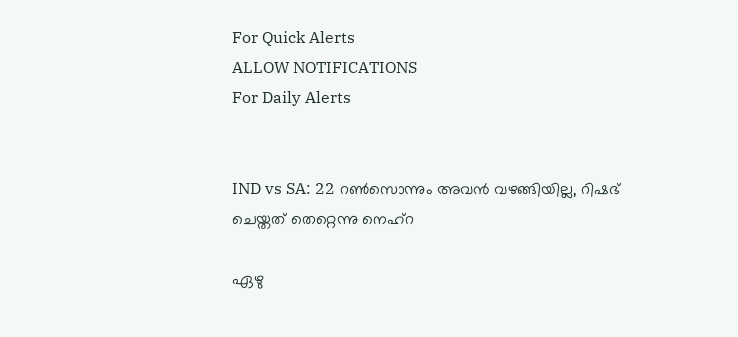For Quick Alerts
ALLOW NOTIFICATIONS
For Daily Alerts


IND vs SA: 22 റണ്‍സൊന്നും അവന്‍ വഴങ്ങിയില്ല, റിഷഭ് ചെയ്തത് തെറ്റെന്നു നെഹ്‌റ

ഏഴു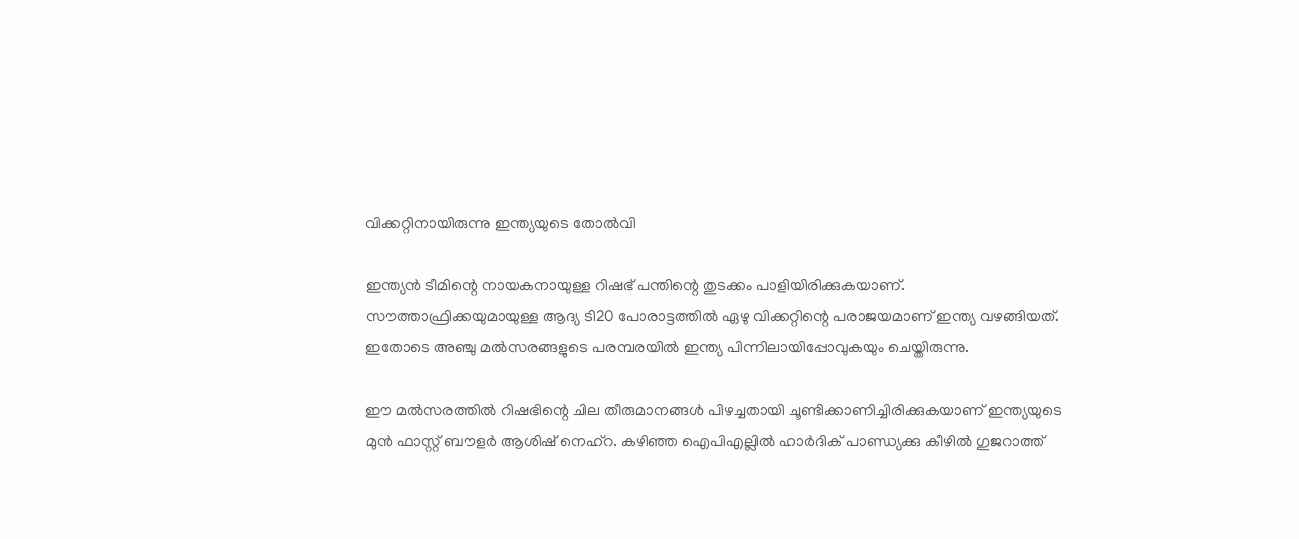വിക്കറ്റിനായിരുന്നു ഇന്ത്യയുടെ തോല്‍വി

ഇന്ത്യന്‍ ടീമിന്റെ നായകനായുള്ള റിഷഭ് പന്തിന്റെ തുടക്കം പാളിയിരിക്കുകയാണ്. സൗത്താഫ്രിക്കയുമായുള്ള ആദ്യ ടി20 പോരാട്ടത്തില്‍ ഏഴു വിക്കറ്റിന്റെ പരാജയമാണ് ഇന്ത്യ വഴങ്ങിയത്. ഇതോടെ അഞ്ചു മല്‍സരങ്ങളുടെ പരമ്പരയില്‍ ഇന്ത്യ പിന്നിലായിപ്പോവുകയും ചെയ്തിരുന്നു.

ഈ മല്‍സരത്തില്‍ റിഷഭിന്റെ ചില തീരുമാനങ്ങള്‍ പിഴച്ചതായി ചൂണ്ടിക്കാണിച്ചിരിക്കുകയാണ് ഇന്ത്യയുടെ മുന്‍ ഫാസ്റ്റ് ബൗളര്‍ ആശിഷ് നെഹ്‌റ. കഴിഞ്ഞ ഐപിഎല്ലില്‍ ഹാര്‍ദിക് പാണ്ഡ്യക്കു കീഴില്‍ ഗുജറാത്ത്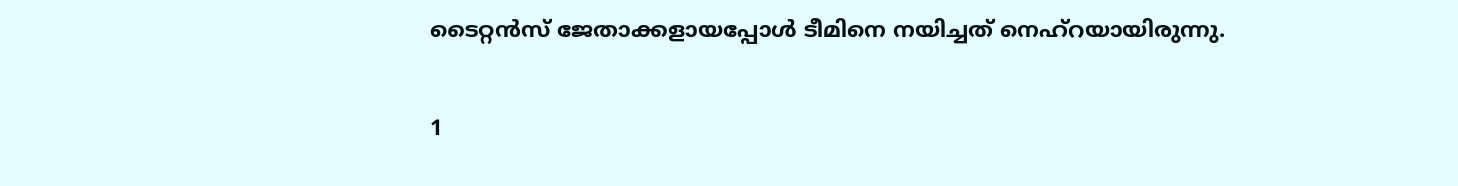ടൈറ്റന്‍സ് ജേതാക്കളായപ്പോള്‍ ടീമിനെ നയിച്ചത് നെഹ്‌റയായിരുന്നു.

1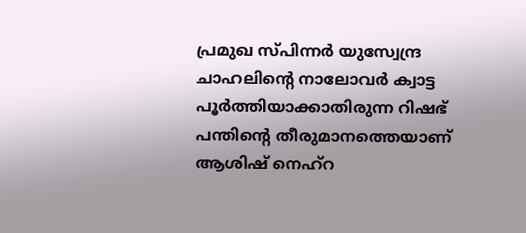പ്രമുഖ സ്പിന്നര്‍ യുസ്വേന്ദ്ര ചാഹലിന്റെ നാലോവര്‍ ക്വാട്ട പൂര്‍ത്തിയാക്കാതിരുന്ന റിഷഭ് പന്തിന്റെ തീരുമാനത്തെയാണ് ആശിഷ് നെഹ്‌റ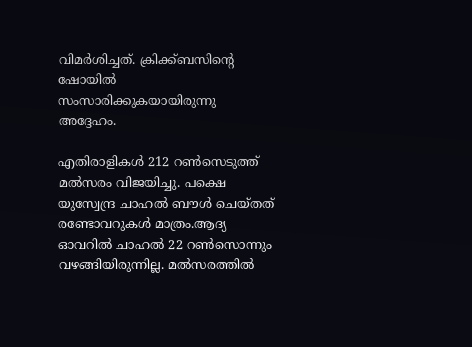വിമര്‍ശിച്ചത്. ക്രിക്ക്ബസിന്റെ ഷോയില്‍ സംസാരിക്കുകയായിരുന്നു അദ്ദേഹം.

എതിരാളികള്‍ 212 റണ്‍സെടുത്ത് മല്‍സരം വിജയിച്ചു. പക്ഷെ യുസ്വേന്ദ്ര ചാഹല്‍ ബൗള്‍ ചെയ്തത് രണ്ടോവറുകള്‍ മാത്രം.ആദ്യ ഓവറില്‍ ചാഹല്‍ 22 റണ്‍സൊന്നും വഴങ്ങിയിരുന്നില്ല. മല്‍സരത്തില്‍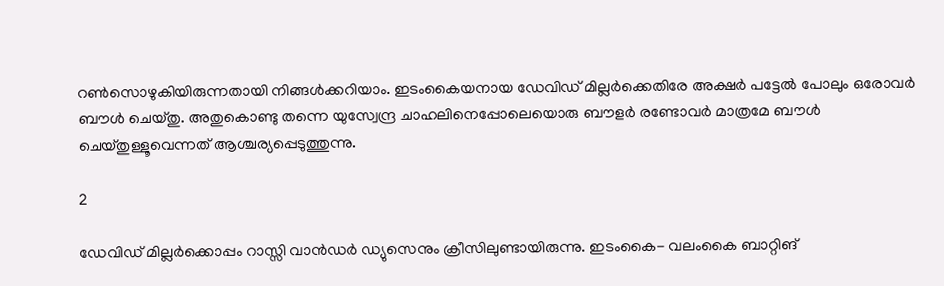റണ്‍സൊഴുകിയിരുന്നതായി നിങ്ങള്‍ക്കറിയാം. ഇടംകൈയനായ ഡേവിഡ് മില്ലര്‍ക്കെതിരേ അക്ഷര്‍ പട്ടേല്‍ പോലും ഒരോവര്‍ ബൗള്‍ ചെയ്തു. അതുകൊണ്ടു തന്നെ യുസ്വേന്ദ്ര ചാഹലിനെപ്പോലെയൊരു ബൗളര്‍ രണ്ടോവര്‍ മാത്രമേ ബൗള്‍ ചെയ്തുള്ളൂവെന്നത് ആശ്ചര്യപ്പെടുത്തുന്നു.

2

ഡേവിഡ് മില്ലര്‍ക്കൊപ്പം റാസ്സി വാന്‍ഡര്‍ ഡ്യുസെനും ക്രീസിലുണ്ടായിരുന്നു. ഇടംകൈ- വലംകൈ ബാറ്റിങ്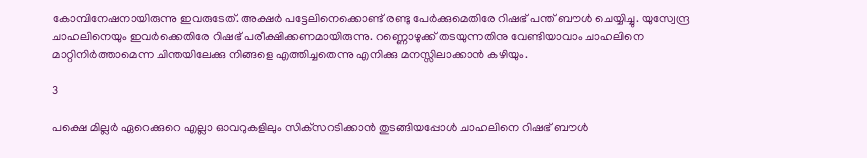കോമ്പിനേഷനായിരുന്നു ഇവരുടേത്. അക്ഷര്‍ പട്ടേലിനെക്കൊണ്ട് രണ്ടു പേര്‍ക്കുമെതിരേ റിഷഭ് പന്ത് ബൗള്‍ ചെയ്യിച്ചു. യുസ്വേന്ദ്ര ചാഹലിനെയും ഇവര്‍ക്കെതിരേ റിഷഭ് പരീക്ഷിക്കണമായിരുന്നു. റണ്ണൊഴുക്ക് തടയുന്നതിനു വേണ്ടിയാവാം ചാഹലിനെ മാറ്റിനിര്‍ത്താമെന്ന ചിന്തയിലേക്കു നിങ്ങളെ എത്തിച്ചതെന്നു എനിക്കു മനസ്സിലാക്കാന്‍ കഴിയും.

3

പക്ഷെ മില്ലര്‍ ഏറെക്കുറെ എല്ലാ ഓവറുകളിലും സിക്‌സറടിക്കാന്‍ തുടങ്ങിയപ്പോള്‍ ചാഹലിനെ റിഷഭ് ബൗള്‍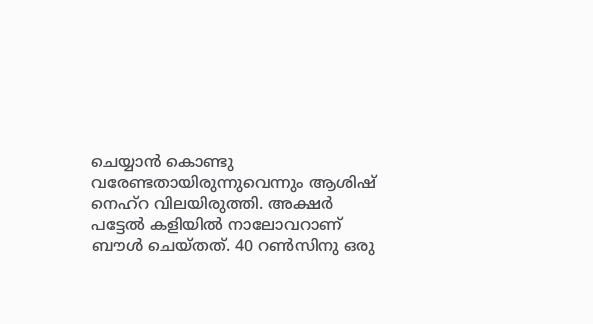ചെയ്യാന്‍ കൊണ്ടു വരേണ്ടതായിരുന്നുവെന്നും ആശിഷ് നെഹ്‌റ വിലയിരുത്തി. അക്ഷര്‍ പട്ടേല്‍ കളിയില്‍ നാലോവറാണ് ബൗള്‍ ചെയ്തത്. 40 റണ്‍സിനു ഒരു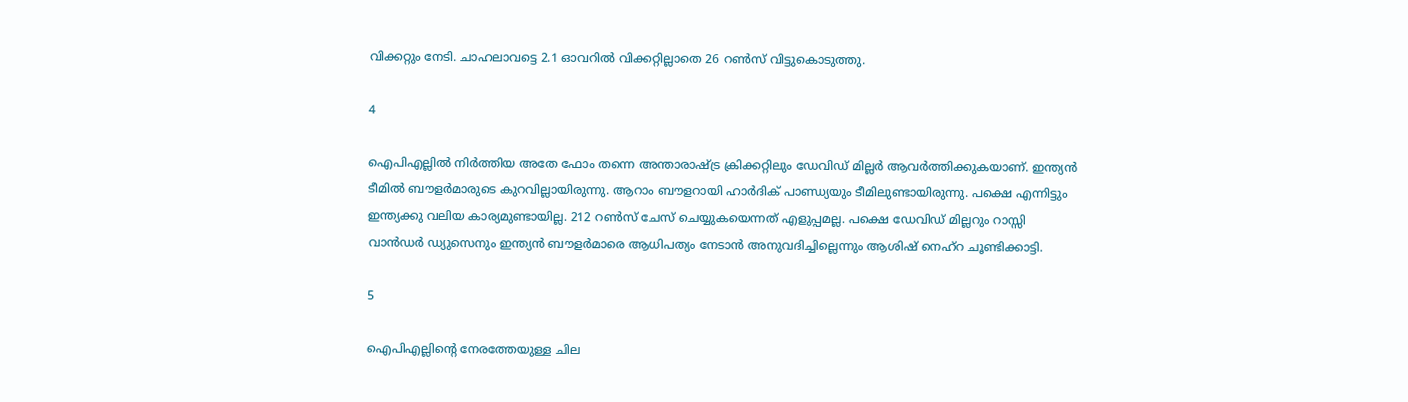വിക്കറ്റും നേടി. ചാഹലാവട്ടെ 2.1 ഓവറില്‍ വിക്കറ്റില്ലാതെ 26 റണ്‍സ് വിട്ടുകൊടുത്തു.

4

ഐപിഎല്ലില്‍ നിര്‍ത്തിയ അതേ ഫോം തന്നെ അന്താരാഷ്ട്ര ക്രിക്കറ്റിലും ഡേവിഡ് മില്ലര്‍ ആവര്‍ത്തിക്കുകയാണ്. ഇന്ത്യന്‍ ടീമില്‍ ബൗളര്‍മാരുടെ കുറവില്ലായിരുന്നു. ആറാം ബൗളറായി ഹാര്‍ദിക് പാണ്ഡ്യയും ടീമിലുണ്ടായിരുന്നു. പക്ഷെ എന്നിട്ടും ഇന്ത്യക്കു വലിയ കാര്യമുണ്ടായില്ല. 212 റണ്‍സ് ചേസ് ചെയ്യുകയെന്നത് എളുപ്പമല്ല. പക്ഷെ ഡേവിഡ് മില്ലറും റാസ്സി വാന്‍ഡര്‍ ഡ്യുസെനും ഇന്ത്യന്‍ ബൗളര്‍മാരെ ആധിപത്യം നേടാന്‍ അനുവദിച്ചില്ലെന്നും ആശിഷ് നെഹ്‌റ ചൂണ്ടിക്കാട്ടി.

5

ഐപിഎല്ലിന്റെ നേരത്തേയുള്ള ചില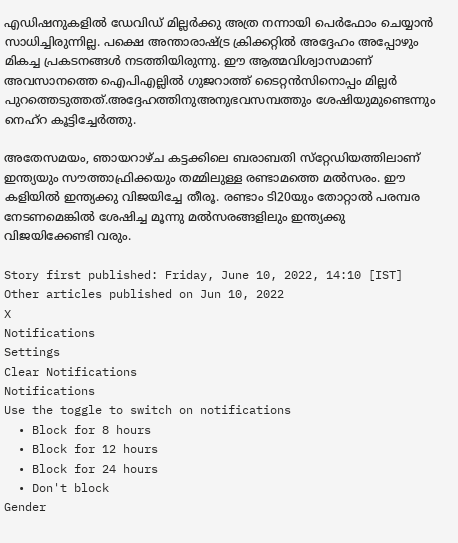എഡിഷനുകളില്‍ ഡേവിഡ് മില്ലര്‍ക്കു അത്ര നന്നായി പെര്‍ഫോം ചെയ്യാന്‍ സാധിച്ചിരുന്നില്ല. പക്ഷെ അന്താരാഷ്ട്ര ക്രിക്കറ്റില്‍ അദ്ദേഹം അപ്പോഴും മികച്ച പ്രകടനങ്ങള്‍ നടത്തിയിരുന്നു. ഈ ആത്മവിശ്വാസമാണ് അവസാനത്തെ ഐപിഎല്ലില്‍ ഗുജറാത്ത് ടൈറ്റന്‍സിനൊപ്പം മില്ലര്‍ പുറത്തെടുത്തത്.അദ്ദേഹത്തിനുഅനുഭവസമ്പത്തും ശേഷിയുമുണ്ടെന്നും നെഹ്‌റ കൂട്ടിച്ചേര്‍ത്തു.

അതേസമയം, ഞായറാഴ്ച കട്ടക്കിലെ ബരാബതി സ്‌റ്റേഡിയത്തിലാണ് ഇന്ത്യയും സൗത്താഫ്രിക്കയും തമ്മിലുള്ള രണ്ടാമത്തെ മല്‍സരം. ഈ കളിയില്‍ ഇന്ത്യക്കു വിജയിച്ചേ തീരൂ. രണ്ടാം ടി20യും തോറ്റാല്‍ പരമ്പര നേടണമെങ്കില്‍ ശേഷിച്ച മൂന്നു മല്‍സരങ്ങളിലും ഇന്ത്യക്കു വിജയിക്കേണ്ടി വരും.

Story first published: Friday, June 10, 2022, 14:10 [IST]
Other articles published on Jun 10, 2022
X
Notifications
Settings
Clear Notifications
Notifications
Use the toggle to switch on notifications
  • Block for 8 hours
  • Block for 12 hours
  • Block for 24 hours
  • Don't block
Gender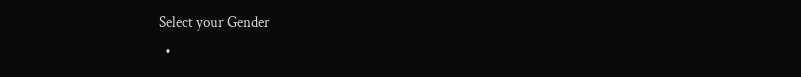Select your Gender
  •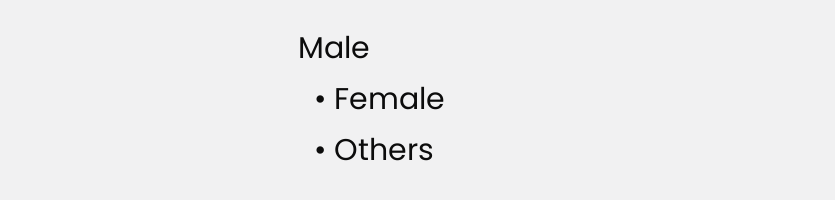Male
  • Female
  • Others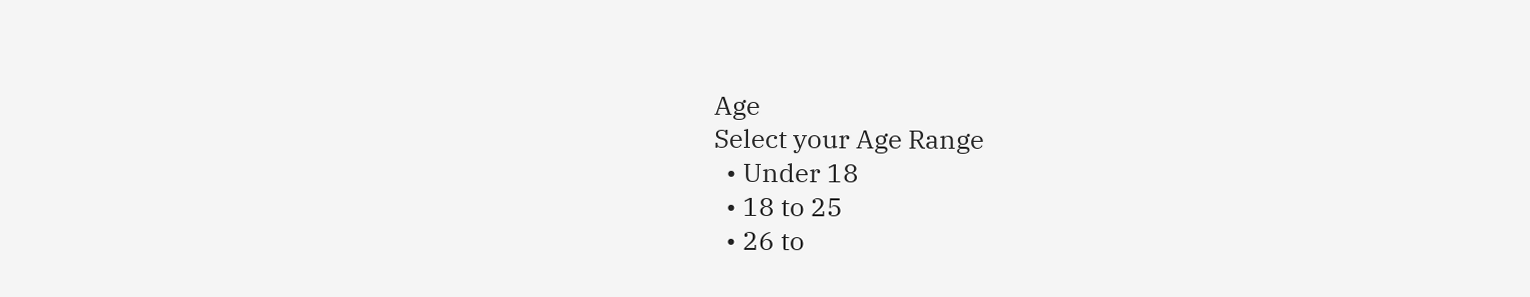Age
Select your Age Range
  • Under 18
  • 18 to 25
  • 26 to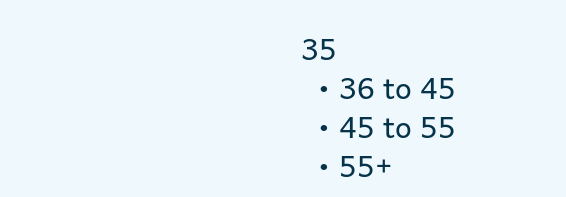35
  • 36 to 45
  • 45 to 55
  • 55+